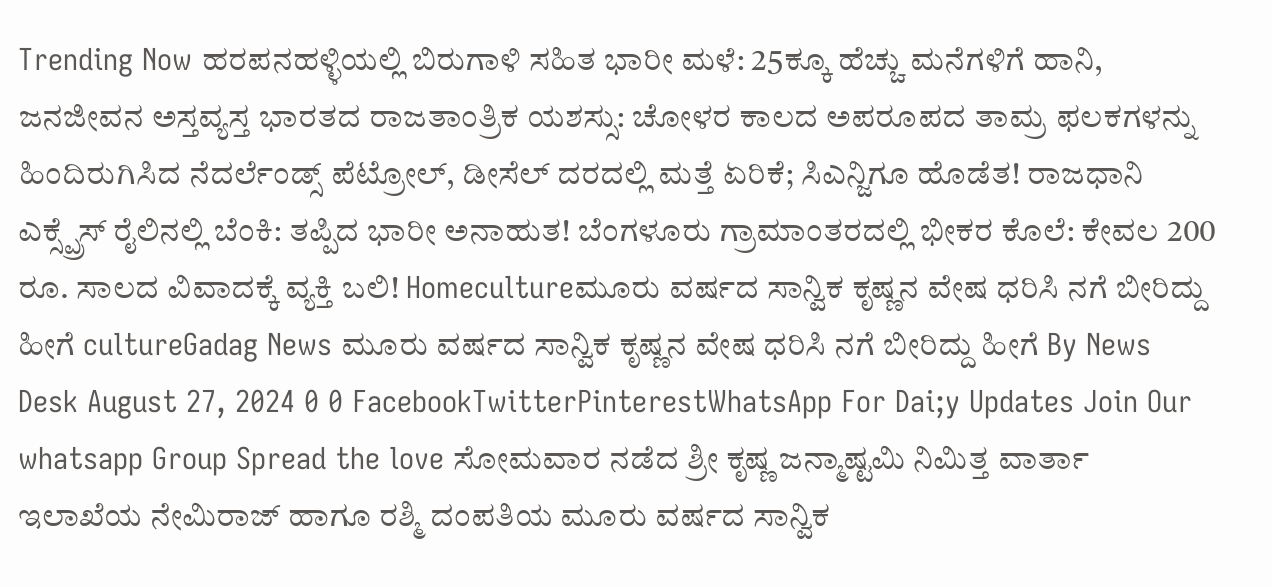Trending Now ಹರಪನಹಳ್ಳಿಯಲ್ಲಿ ಬಿರುಗಾಳಿ ಸಹಿತ ಭಾರೀ ಮಳೆ: 25ಕ್ಕೂ ಹೆಚ್ಚು ಮನೆಗಳಿಗೆ ಹಾನಿ, ಜನಜೀವನ ಅಸ್ತವ್ಯಸ್ತ ಭಾರತದ ರಾಜತಾಂತ್ರಿಕ ಯಶಸ್ಸು: ಚೋಳರ ಕಾಲದ ಅಪರೂಪದ ತಾಮ್ರ ಫಲಕಗಳನ್ನು ಹಿಂದಿರುಗಿಸಿದ ನೆದರ್ಲೆಂಡ್ಸ್ ಪೆಟ್ರೋಲ್, ಡೀಸೆಲ್ ದರದಲ್ಲಿ ಮತ್ತೆ ಏರಿಕೆ; ಸಿಎನ್ಜಿಗೂ ಹೊಡೆತ! ರಾಜಧಾನಿ ಎಕ್ಸ್ಪ್ರೆಸ್ ರೈಲಿನಲ್ಲಿ ಬೆಂಕಿ: ತಪ್ಪಿದ ಭಾರೀ ಅನಾಹುತ! ಬೆಂಗಳೂರು ಗ್ರಾಮಾಂತರದಲ್ಲಿ ಭೀಕರ ಕೊಲೆ: ಕೇವಲ 200 ರೂ. ಸಾಲದ ವಿವಾದಕ್ಕೆ ವ್ಯಕ್ತಿ ಬಲಿ! Homecultureಮೂರು ವರ್ಷದ ಸಾನ್ವಿಕ ಕೃಷ್ಣನ ವೇಷ ಧರಿಸಿ ನಗೆ ಬೀರಿದ್ದು ಹೀಗೆ cultureGadag News ಮೂರು ವರ್ಷದ ಸಾನ್ವಿಕ ಕೃಷ್ಣನ ವೇಷ ಧರಿಸಿ ನಗೆ ಬೀರಿದ್ದು ಹೀಗೆ By News Desk August 27, 2024 0 0 FacebookTwitterPinterestWhatsApp For Dai;y Updates Join Our whatsapp Group Spread the love ಸೋಮವಾರ ನಡೆದ ಶ್ರೀ ಕೃಷ್ಣ ಜನ್ಮಾಷ್ಟಮಿ ನಿಮಿತ್ತ ವಾರ್ತಾ ಇಲಾಖೆಯ ನೇಮಿರಾಜ್ ಹಾಗೂ ರಶ್ಮಿ ದಂಪತಿಯ ಮೂರು ವರ್ಷದ ಸಾನ್ವಿಕ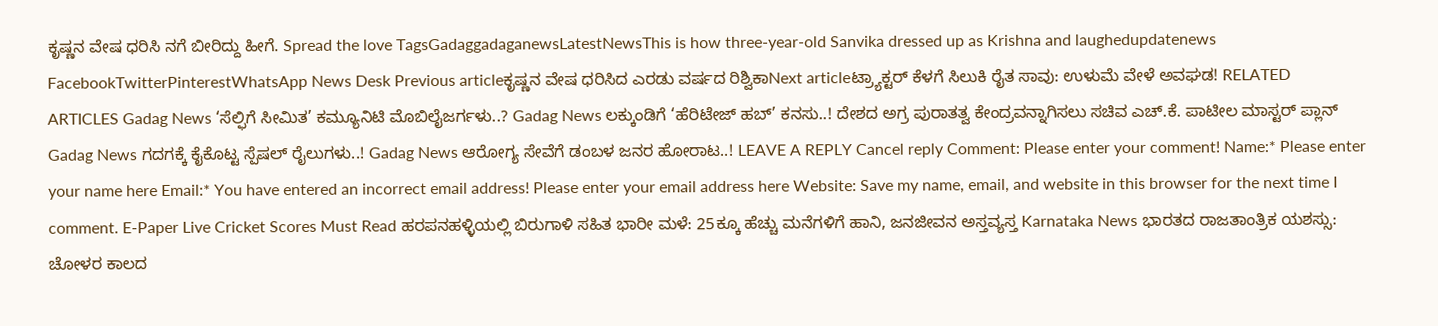ಕೃಷ್ಣನ ವೇಷ ಧರಿಸಿ ನಗೆ ಬೀರಿದ್ದು ಹೀಗೆ. Spread the love TagsGadaggadaganewsLatestNewsThis is how three-year-old Sanvika dressed up as Krishna and laughedupdatenews FacebookTwitterPinterestWhatsApp News Desk Previous articleಕೃಷ್ಣನ ವೇಷ ಧರಿಸಿದ ಎರಡು ವರ್ಷದ ರಿಶ್ವಿಕಾNext articleಟ್ರ್ಯಾಕ್ಟರ್ ಕೆಳಗೆ ಸಿಲುಕಿ ರೈತ ಸಾವು: ಉಳುಮೆ ವೇಳೆ ಅವಘಡ! RELATED ARTICLES Gadag News ‘ಸೆಲ್ಫಿಗೆ ಸೀಮಿತ’ ಕಮ್ಯೂನಿಟಿ ಮೊಬಿಲೈಜರ್ಗಳು..? Gadag News ಲಕ್ಕುಂಡಿಗೆ ‘ಹೆರಿಟೇಜ್ ಹಬ್’ ಕನಸು..! ದೇಶದ ಅಗ್ರ ಪುರಾತತ್ವ ಕೇಂದ್ರವನ್ನಾಗಿಸಲು ಸಚಿವ ಎಚ್.ಕೆ. ಪಾಟೀಲ ಮಾಸ್ಟರ್ ಪ್ಲಾನ್ Gadag News ಗದಗಕ್ಕೆ ಕೈಕೊಟ್ಟ ಸ್ಪೆಷಲ್ ರೈಲುಗಳು..! Gadag News ಆರೋಗ್ಯ ಸೇವೆಗೆ ಡಂಬಳ ಜನರ ಹೋರಾಟ..! LEAVE A REPLY Cancel reply Comment: Please enter your comment! Name:* Please enter your name here Email:* You have entered an incorrect email address! Please enter your email address here Website: Save my name, email, and website in this browser for the next time I comment. E-Paper Live Cricket Scores Must Read ಹರಪನಹಳ್ಳಿಯಲ್ಲಿ ಬಿರುಗಾಳಿ ಸಹಿತ ಭಾರೀ ಮಳೆ: 25ಕ್ಕೂ ಹೆಚ್ಚು ಮನೆಗಳಿಗೆ ಹಾನಿ, ಜನಜೀವನ ಅಸ್ತವ್ಯಸ್ತ Karnataka News ಭಾರತದ ರಾಜತಾಂತ್ರಿಕ ಯಶಸ್ಸು: ಚೋಳರ ಕಾಲದ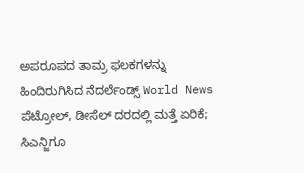ಅಪರೂಪದ ತಾಮ್ರ ಫಲಕಗಳನ್ನು ಹಿಂದಿರುಗಿಸಿದ ನೆದರ್ಲೆಂಡ್ಸ್ World News ಪೆಟ್ರೋಲ್, ಡೀಸೆಲ್ ದರದಲ್ಲಿ ಮತ್ತೆ ಏರಿಕೆ; ಸಿಎನ್ಜಿಗೂ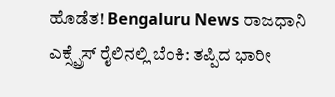ಹೊಡೆತ! Bengaluru News ರಾಜಧಾನಿ ಎಕ್ಸ್ಪ್ರೆಸ್ ರೈಲಿನಲ್ಲಿ ಬೆಂಕಿ: ತಪ್ಪಿದ ಭಾರೀ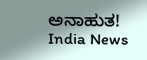ಅನಾಹುತ! India News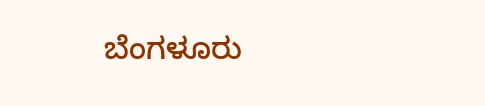ಬೆಂಗಳೂರು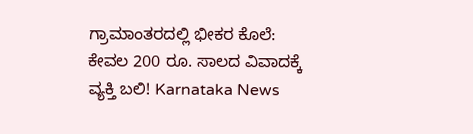ಗ್ರಾಮಾಂತರದಲ್ಲಿ ಭೀಕರ ಕೊಲೆ: ಕೇವಲ 200 ರೂ. ಸಾಲದ ವಿವಾದಕ್ಕೆ ವ್ಯಕ್ತಿ ಬಲಿ! Karnataka News